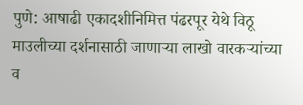पुणे: आषाढी एकादशीनिमित्त पंढरपूर येथे विठू माउलीच्या दर्शनासाठी जाणाऱ्या लाखो वारकऱ्यांच्या व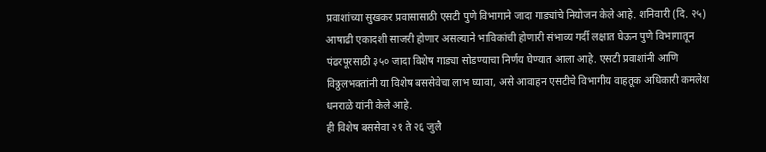प्रवाशांच्या सुखकर प्रवासासाठी एसटी पुणे विभागाने जादा गाड्यांचे नियोजन केले आहे. शनिवारी (दि. २५) आषाढी एकादशी साजरी होणार असल्याने भाविकांची होणारी संभाव्य गर्दी लक्षात घेऊन पुणे विभागातून पंढरपूरसाठी ३५० जादा विशेष गाड्या सोडण्याचा निर्णय घेण्यात आला आहे. एसटी प्रवाशांनी आणि विठ्ठलभक्तांनी या विशेष बससेवेचा लाभ घ्यावा, असे आवाहन एसटीचे विभागीय वाहतूक अधिकारी कमलेश धनराळे यांनी केले आहे.
ही विशेष बससेवा २१ ते २६ जुलै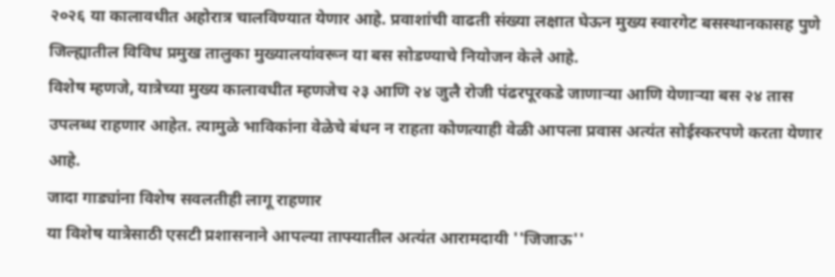२०२६ या कालावधीत अहोरात्र चालविण्यात येणार आहे. प्रवाशांची वाढती संख्या लक्षात घेऊन मुख्य स्वारगेट बसस्थानकासह पुणे जिल्ह्यातील विविध प्रमुख तालुका मुख्यालयांवरून या बस सोडण्याचे नियोजन केले आहे.
विशेष म्हणजे, यात्रेच्या मुख्य कालावधीत म्हणजेच २३ आणि २४ जुलै रोजी पंढरपूरकडे जाणाऱ्या आणि येणाऱ्या बस २४ तास उपलब्ध राहणार आहेत. त्यामुळे भाविकांना वेळेचे बंधन न राहता कोणत्याही वेळी आपला प्रवास अत्यंत सोईस्करपणे करता येणार आहे.
जादा गाड्यांना विशेष सवलतीही लागू राहणार
या विशेष यात्रेसाठी एसटी प्रशासनाने आपल्या ताफ्यातील अत्यंत आरामदायी ''जिजाऊ''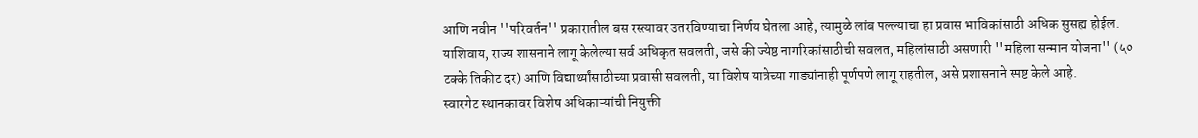आणि नवीन ''परिवर्तन'' प्रकारातील बस रस्त्यावर उतरविण्याचा निर्णय घेतला आहे, त्यामुळे लांब पल्ल्याचा हा प्रवास भाविकांसाठी अधिक सुसह्य होईल. याशिवाय, राज्य शासनाने लागू केलेल्या सर्व अधिकृत सवलती, जसे की ज्येष्ठ नागरिकांसाठीची सवलत, महिलांसाठी असणारी ''महिला सन्मान योजना'' (५० टक्के तिकीट दर) आणि विद्यार्थ्यांसाठीच्या प्रवासी सवलती, या विशेष यात्रेच्या गाड्यांनाही पूर्णपणे लागू राहतील, असे प्रशासनाने स्पष्ट केले आहे.
स्वारगेट स्थानकावर विशेष अधिकाऱ्यांची नियुक्ती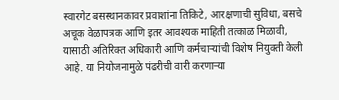स्वारगेट बसस्थानकावर प्रवाशांना तिकिटे, आरक्षणाची सुविधा, बसचे अचूक वेळापत्रक आणि इतर आवश्यक माहिती तत्काळ मिळावी, यासाठी अतिरिक्त अधिकारी आणि कर्मचाऱ्यांची विशेष नियुक्ती केली आहे. या नियोजनामुळे पंढरीची वारी करणाऱ्या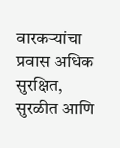वारकऱ्यांचा प्रवास अधिक सुरक्षित, सुरळीत आणि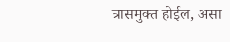त्रासमुक्त होईल, असा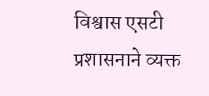विश्वास एसटी प्रशासनाने व्यक्त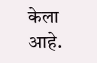केला आहे.